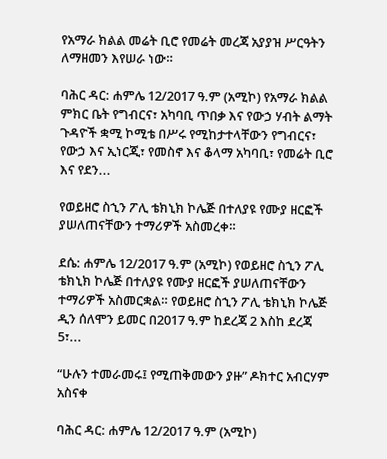የአማራ ክልል መሬት ቢሮ የመሬት መረጃ አያያዝ ሥርዓትን ለማዘመን እየሠራ ነው።

ባሕር ዳር: ሐምሌ 12/2017 ዓ.ም (አሚኮ) የአማራ ክልል ምክር ቤት የግብርና፣ አካባቢ ጥበቃ እና የውኃ ሃብት ልማት ጉዳዮች ቋሚ ኮሚቴ በሥሩ የሚከታተላቸውን የግብርና፣ የውኃ እና ኢነርጂ፣ የመስኖ እና ቆላማ አካባቢ፣ የመሬት ቢሮ እና የደን...

የወይዘሮ ስኂን ፖሊ ቴክኒክ ኮሌጅ በተለያዩ የሙያ ዘርፎች ያሠለጠናቸውን ተማሪዎች አስመረቀ።

ደሴ: ሐምሌ 12/2017 ዓ.ም (አሚኮ) የወይዘሮ ስኂን ፖሊ ቴክኒክ ኮሌጅ በተለያዩ የሙያ ዘርፎች ያሠለጠናቸውን ተማሪዎች አስመርቋል። የወይዘሮ ስኂን ፖሊ ቴክኒክ ኮሌጅ ዲን ሰለሞን ይመር በ2017 ዓ.ም ከደረጃ 2 እስከ ደረጃ 5፣...

“ሁሉን ተመራመሩ፤ የሚጠቅመውን ያዙ” ዶክተር አብርሃም አስናቀ

ባሕር ዳር: ሐምሌ 12/2017 ዓ.ም (አሚኮ)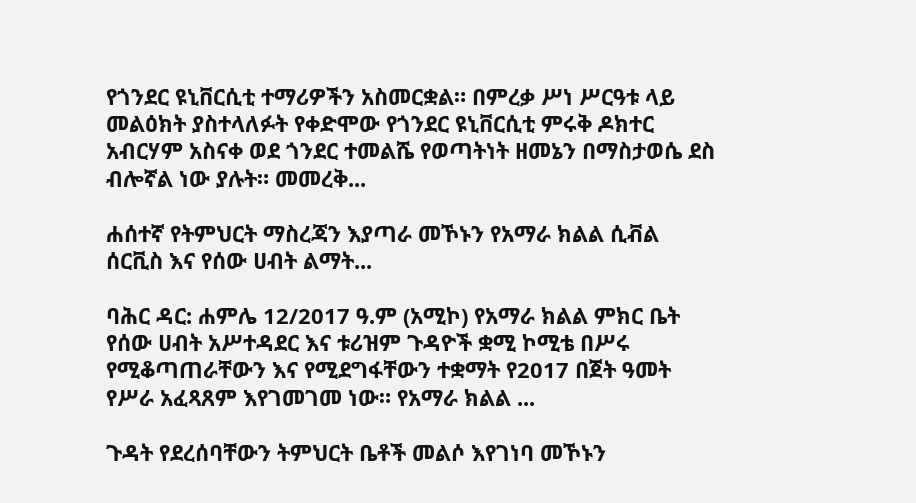የጎንደር ዩኒቨርሲቲ ተማሪዎችን አስመርቋል። በምረቃ ሥነ ሥርዓቱ ላይ መልዕክት ያስተላለፉት የቀድሞው የጎንደር ዩኒቨርሲቲ ምሩቅ ዶክተር አብርሃም አስናቀ ወደ ጎንደር ተመልሼ የወጣትነት ዘመኔን በማስታወሴ ደስ ብሎኛል ነው ያሉት። መመረቅ...

ሐሰተኛ የትምህርት ማስረጃን እያጣራ መኾኑን የአማራ ክልል ሲቭል ሰርቪስ እና የሰው ሀብት ልማት...

ባሕር ዳር: ሐምሌ 12/2017 ዓ.ም (አሚኮ) የአማራ ክልል ምክር ቤት የሰው ሀብት አሥተዳደር እና ቱሪዝም ጉዳዮች ቋሚ ኮሚቴ በሥሩ የሚቆጣጠራቸውን እና የሚደግፋቸውን ተቋማት የ2017 በጀት ዓመት የሥራ አፈጻጸም እየገመገመ ነው። የአማራ ክልል ...

ጉዳት የደረሰባቸውን ትምህርት ቤቶች መልሶ እየገነባ መኾኑን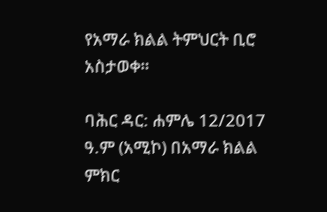የአማራ ክልል ትምህርት ቢሮ አስታወቀ።

ባሕር ዳር: ሐምሌ 12/2017 ዓ.ም (አሚኮ) በአማራ ክልል ምክር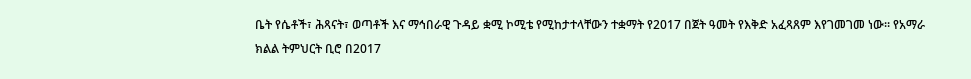ቤት የሴቶች፣ ሕጻናት፣ ወጣቶች እና ማኅበራዊ ጉዳይ ቋሚ ኮሚቴ የሚከታተላቸውን ተቋማት የ2017 በጀት ዓመት የእቅድ አፈጻጸም እየገመገመ ነው። የአማራ ክልል ትምህርት ቢሮ በ2017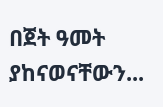በጀት ዓመት ያከናወናቸውን...